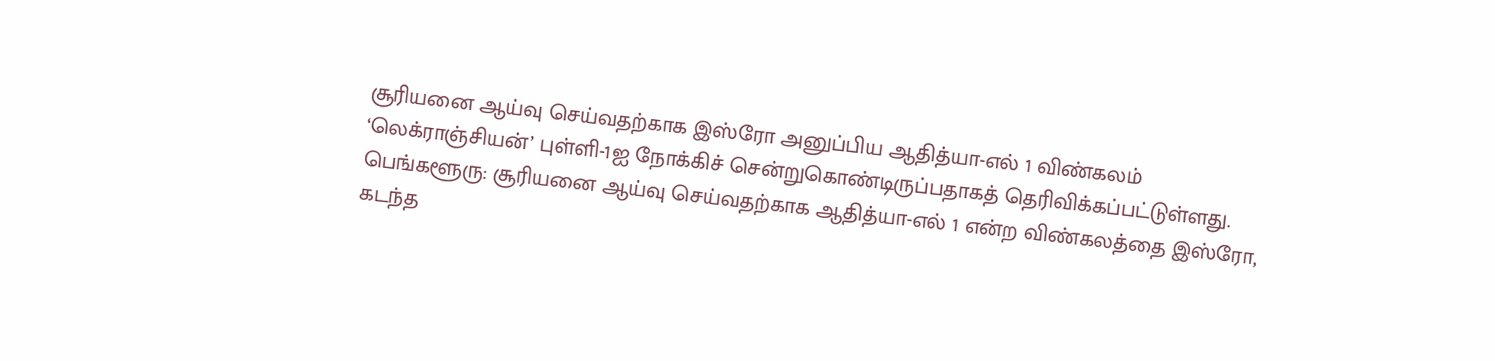சூரியனை ஆய்வு செய்வதற்காக இஸ்ரோ அனுப்பிய ஆதித்யா-எல் 1 விண்கலம் ‘லெக்ராஞ்சியன்’ புள்ளி-1ஐ நோக்கிச் சென்றுகொண்டிருப்பதாகத் தெரிவிக்கப்பட்டுள்ளது.
பெங்களூரு: சூரியனை ஆய்வு செய்வதற்காக ஆதித்யா-எல் 1 என்ற விண்கலத்தை இஸ்ரோ, கடந்த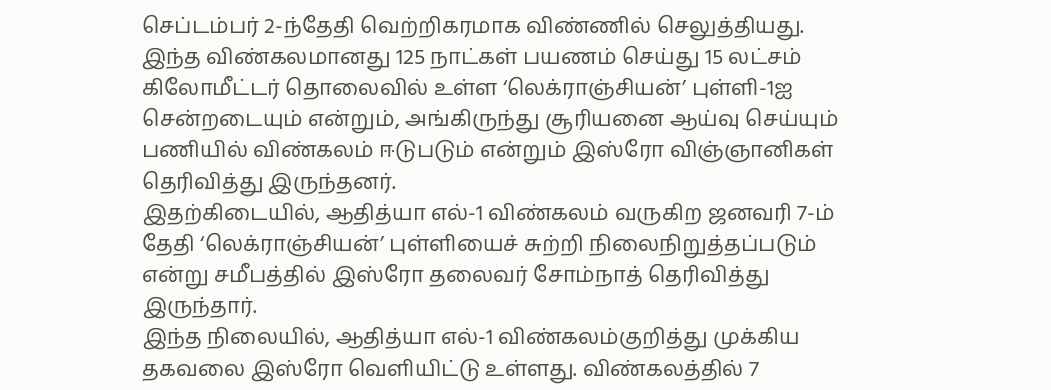செப்டம்பர் 2-ந்தேதி வெற்றிகரமாக விண்ணில் செலுத்தியது. இந்த விண்கலமானது 125 நாட்கள் பயணம் செய்து 15 லட்சம் கிலோமீட்டர் தொலைவில் உள்ள ‘லெக்ராஞ்சியன்’ புள்ளி-1ஐ சென்றடையும் என்றும், அங்கிருந்து சூரியனை ஆய்வு செய்யும் பணியில் விண்கலம் ஈடுபடும் என்றும் இஸ்ரோ விஞ்ஞானிகள் தெரிவித்து இருந்தனர்.
இதற்கிடையில், ஆதித்யா எல்-1 விண்கலம் வருகிற ஜனவரி 7-ம் தேதி ‘லெக்ராஞ்சியன்’ புள்ளியைச் சுற்றி நிலைநிறுத்தப்படும் என்று சமீபத்தில் இஸ்ரோ தலைவர் சோம்நாத் தெரிவித்து இருந்தார்.
இந்த நிலையில், ஆதித்யா எல்-1 விண்கலம்குறித்து முக்கிய தகவலை இஸ்ரோ வெளியிட்டு உள்ளது. விண்கலத்தில் 7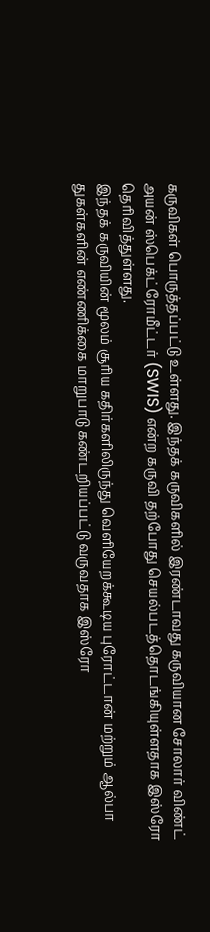கருவிகள் பொருத்தப்பட்டு உள்ளது. இந்தக் கருவிகளில் இரண்டாவது கருவியான சோலார் விண்ட் அயன் ஸ்பெக்ட்ரோமீட்டர் (SWIS) என்ற கருவி தற்போது செயல்படத்தொடங்கியுள்ளதாக இஸ்ரோ தெரிவித்துள்ளது.
இந்தக் கருவியின் மூலம் சூரிய கதிர்களிலிருந்து வெளியேறக்கூடிய புரோட்டான் மற்றும் ஆல்பா துகள்களின் எண்ணிக்கை மாறுபாடு கண்டறியப்பட்டு வருவதாக இஸ்ரோ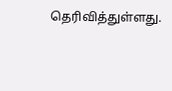தெரிவித்துள்ளது.